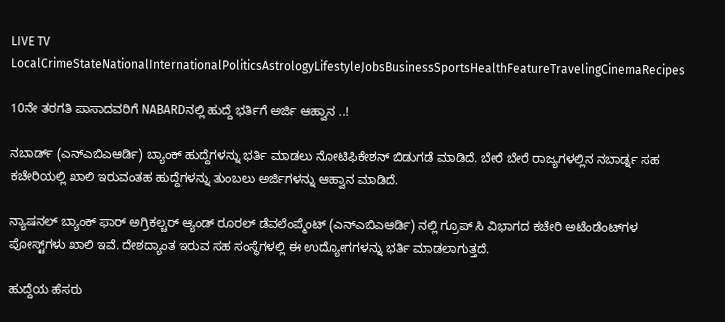LIVE TV LocalCrimeStateNationalInternationalPoliticsAstrologyLifestyleJobsBusinessSportsHealthFeatureTravelingCinemaRecipes

10ನೇ ತರಗತಿ ಪಾಸಾದವರಿಗೆ NABARDನಲ್ಲಿ ಹುದ್ದೆ ಭರ್ತಿಗೆ ಅರ್ಜಿ ಆಹ್ವಾನ ..!

ನಬಾರ್ಡ್ (ಎನ್ಎಬಿಎಆರ್ಡಿ) ಬ್ಯಾಂಕ್ ಹುದ್ದೆಗಳನ್ನು ಭರ್ತಿ ಮಾಡಲು ನೋಟಿಫಿಕೇಶನ್ ಬಿಡುಗಡೆ ಮಾಡಿದೆ. ಬೇರೆ ಬೇರೆ ರಾಜ್ಯಗಳಲ್ಲಿನ ನಬಾರ್ಡ್ನ ಸಹ ಕಚೇರಿಯಲ್ಲಿ ಖಾಲಿ ಇರುವಂತಹ ಹುದ್ದೆಗಳನ್ನು ತುಂಬಲು ಅರ್ಜಿಗಳನ್ನು ಆಹ್ವಾನ ಮಾಡಿದೆ.

ನ್ಯಾಷನಲ್ ಬ್ಯಾಂಕ್ ಫಾರ್ ಅಗ್ರಿಕಲ್ಚರ್ ಆ್ಯಂಡ್ ರೂರಲ್ ಡೆವಲೆಂಪ್ಮೆಂಟ್ (ಎನ್ಎಬಿಎಆರ್ಡಿ) ನಲ್ಲಿ ಗ್ರೂಪ್ ಸಿ ವಿಭಾಗದ ಕಚೇರಿ ಅಟೆಂಡೆಂಟ್‌ಗಳ ಪೋಸ್ಟ್‌ಗಳು ಖಾಲಿ ಇವೆ. ದೇಶದ್ಯಾಂತ ಇರುವ ಸಹ ಸಂಸ್ಥೆಗಳಲ್ಲಿ ಈ ಉದ್ಯೋಗಗಳನ್ನು ಭರ್ತಿ ಮಾಡಲಾಗುತ್ತದೆ.

ಹುದ್ದೆಯ ಹೆಸರು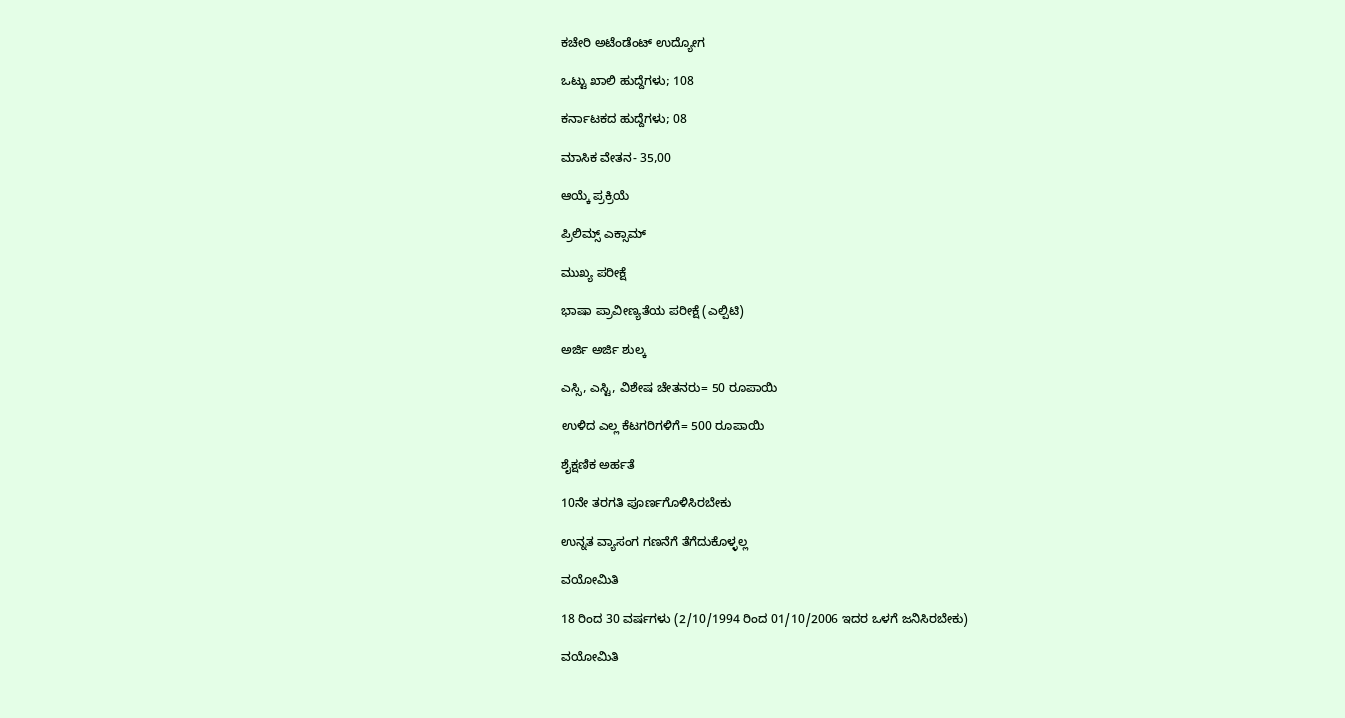ಕಚೇರಿ ಅಟೆಂಡೆಂಟ್‌ ಉದ್ಯೋಗ

ಒಟ್ಟು ಖಾಲಿ ಹುದ್ದೆಗಳು; 108

ಕರ್ನಾಟಕದ ಹುದ್ದೆಗಳು; 08

ಮಾಸಿಕ ವೇತನ- 35,00

ಆಯ್ಕೆ ಪ್ರಕ್ರಿಯೆ

ಪ್ರಿಲಿಮ್ಸ್ ಎಕ್ಸಾಮ್

ಮುಖ್ಯ ಪರೀಕ್ಷೆ

ಭಾಷಾ ಪ್ರಾವೀಣ್ಯತೆಯ ಪರೀಕ್ಷೆ (ಎಲ್ಪಿಟಿ)

ಅರ್ಜಿ ಅರ್ಜಿ ಶುಲ್ಕ

ಎಸ್ಸಿ, ಎಸ್ಟಿ, ವಿಶೇಷ ಚೇತನರು= 50 ರೂಪಾಯಿ

ಉಳಿದ ಎಲ್ಲ ಕೆಟಗರಿಗಳಿಗೆ= 500 ರೂಪಾಯಿ

ಶೈಕ್ಷಣಿಕ ಅರ್ಹತೆ

10ನೇ ತರಗತಿ ಪೂರ್ಣಗೊಳಿಸಿರಬೇಕು

ಉನ್ನತ ವ್ಯಾಸಂಗ ಗಣನೆಗೆ ತೆಗೆದುಕೊಳ್ಳಲ್ಲ

ವಯೋಮಿತಿ

18 ರಿಂದ 30 ವರ್ಷಗಳು (2/10/1994 ರಿಂದ 01/10/2006 ಇದರ ಒಳಗೆ ಜನಿಸಿರಬೇಕು)

ವಯೋಮಿತಿ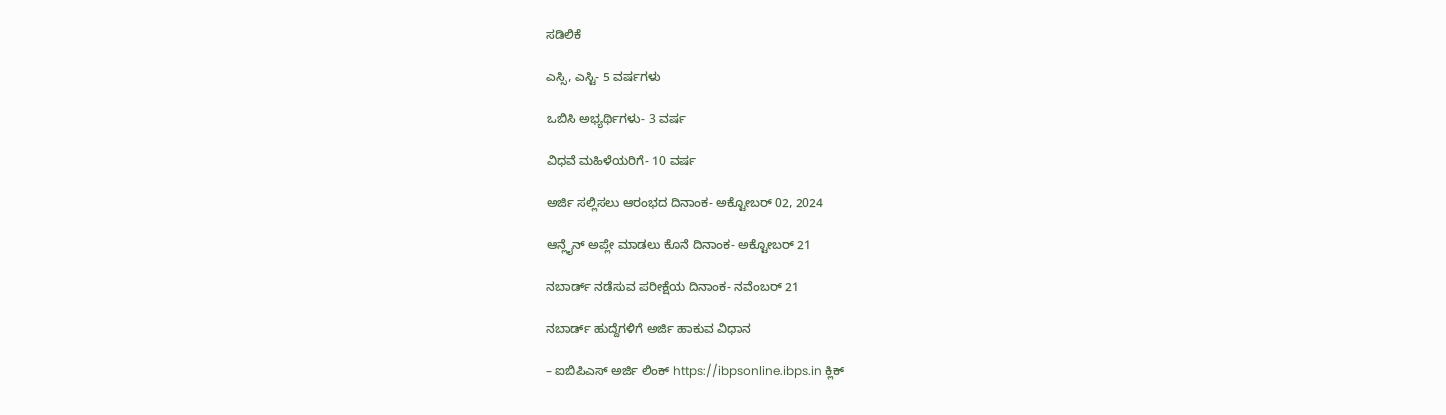ಸಡಿಲಿಕೆ

ಎಸ್ಸಿ, ಎಸ್ಟಿ- 5 ವರ್ಷಗಳು

ಒಬಿಸಿ ಅಭ್ಯರ್ಥಿಗಳು- 3 ವರ್ಷ

ವಿಧವೆ ಮಹಿಳೆಯರಿಗೆ- 10 ವರ್ಷ

ಅರ್ಜಿ ಸಲ್ಲಿಸಲು ಆರಂಭದ ದಿನಾಂಕ- ಅಕ್ಟೋಬರ್ 02, 2024

ಆನ್ಲೈನ್ ಅಪ್ಲೇ ಮಾಡಲು ಕೊನೆ ದಿನಾಂಕ- ಅಕ್ಟೋಬರ್ 21

ನಬಾರ್ಡ್ ನಡೆಸುವ ಪರೀಕ್ಷೆಯ ದಿನಾಂಕ- ನವೆಂಬರ್ 21

ನಬಾರ್ಡ್‌ ಹುದ್ದೆಗಳಿಗೆ ಅರ್ಜಿ ಹಾಕುವ ವಿಧಾನ

– ಐಬಿಪಿಎಸ್‌ ಅರ್ಜಿ ಲಿಂಕ್‌ https://ibpsonline.ibps.in ಕ್ಲಿಕ್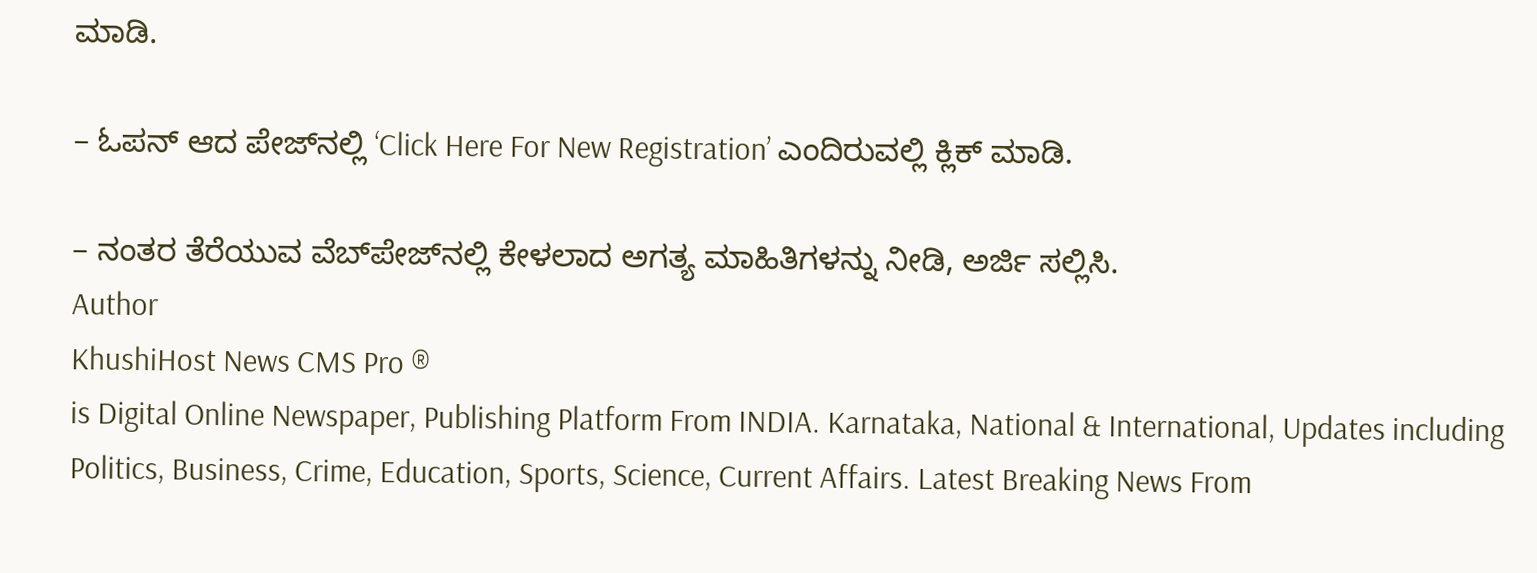ಮಾಡಿ.

– ಓಪನ್ ಆದ ಪೇಜ್‌ನಲ್ಲಿ ‘Click Here For New Registration’ ಎಂದಿರುವಲ್ಲಿ ಕ್ಲಿಕ್ ಮಾಡಿ.

– ನಂತರ ತೆರೆಯುವ ವೆಬ್‌ಪೇಜ್‌ನಲ್ಲಿ ಕೇಳಲಾದ ಅಗತ್ಯ ಮಾಹಿತಿಗಳನ್ನು ನೀಡಿ, ಅರ್ಜಿ ಸಲ್ಲಿಸಿ.
Author
KhushiHost News CMS Pro ®
is Digital Online Newspaper, Publishing Platform From INDIA. Karnataka, National & International, Updates including Politics, Business, Crime, Education, Sports, Science, Current Affairs. Latest Breaking News From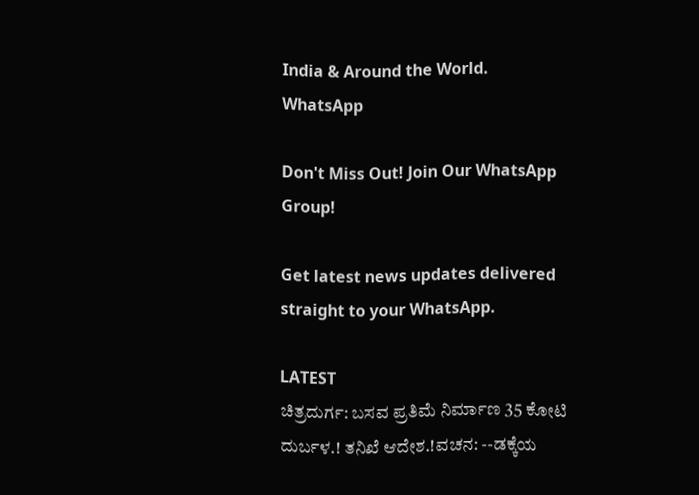India & Around the World.
WhatsApp

Don't Miss Out! Join Our WhatsApp Group!

Get latest news updates delivered straight to your WhatsApp.

LATEST
ಚಿತ್ರದುರ್ಗ: ಬಸವ ಪ್ರತಿಮೆ ನಿರ್ಮಾಣ 35 ಕೋಟಿ ದುರ್ಬಳ.! ತನಿಖೆ ಆದೇಶ.!ವಚನ: --ಡಕ್ಕೆಯ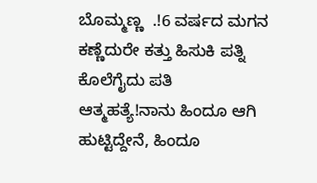ಬೊಮ್ಮಣ್ಣ  .!6 ವರ್ಷದ ಮಗನ ಕಣ್ಣೆದುರೇ ಕತ್ತು ಹಿಸುಕಿ ಪತ್ನಿ ಕೊಲೆಗೈದು ಪತಿ ಆತ್ಮಹತ್ಯೆ!ನಾನು ಹಿಂದೂ ಆಗಿ ಹುಟ್ಟಿದ್ದೇನೆ, ಹಿಂದೂ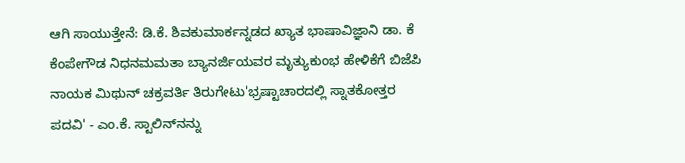ಆಗಿ ಸಾಯುತ್ತೇನೆ: ಡಿ.ಕೆ. ಶಿವಕುಮಾರ್ಕನ್ನಡದ ಖ್ಯಾತ ಭಾಷಾವಿಜ್ಞಾನಿ ಡಾ. ಕೆ ಕೆಂಪೇಗೌಡ ನಿಧನಮಮತಾ ಬ್ಯಾನರ್ಜಿಯವರ ಮೃತ್ಯುಕುಂಭ ಹೇಳಿಕೆಗೆ ಬಿಜೆಪಿ ನಾಯಕ ಮಿಥುನ್ ಚಕ್ರವರ್ತಿ ತಿರುಗೇಟು'ಭ್ರಷ್ಟಾಚಾರದಲ್ಲಿ ಸ್ನಾತಕೋತ್ತರ ಪದವಿ' - ಎಂ.ಕೆ. ಸ್ಟಾಲಿನ್‌ನನ್ನು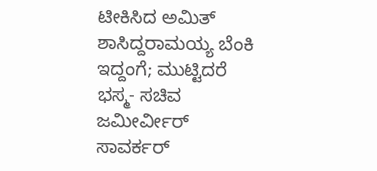ಟೀಕಿಸಿದ ಅಮಿತ್ ಶಾಸಿದ್ದರಾಮಯ್ಯ ಬೆಂಕಿ ಇದ್ದಂಗೆ; ಮುಟ್ಟಿದರೆ ಭಸ್ಮ- ಸಚಿವ ಜಮೀರ್ವೀರ್ ಸಾವರ್ಕರ್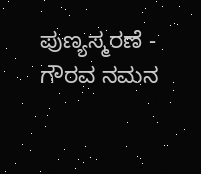ಪುಣ್ಯಸ್ಮರಣೆ - ಗೌರವ ನಮನ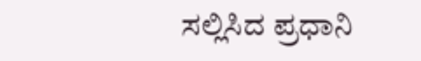ಸಲ್ಲಿಸಿದ ಪ್ರಧಾನಿ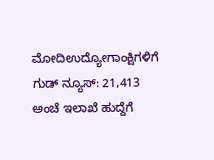ಮೋದಿಉದ್ಯೋಗಾಂಕ್ಷಿಗಳಿಗೆ ಗುಡ್ ನ್ಯೂಸ್: 21,413 ಅಂಚೆ ಇಲಾಖೆ ಹುದ್ದೆಗೆ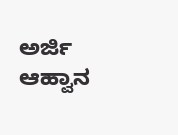ಅರ್ಜಿ ಆಹ್ವಾನ